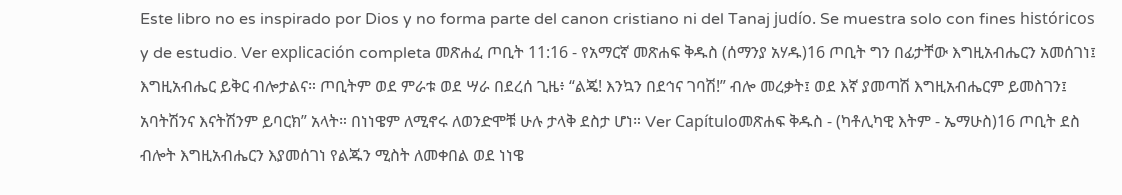Este libro no es inspirado por Dios y no forma parte del canon cristiano ni del Tanaj judío. Se muestra solo con fines históricos y de estudio. Ver explicación completa መጽሐፈ ጦቢት 11:16 - የአማርኛ መጽሐፍ ቅዱስ (ሰማንያ አሃዱ)16 ጦቢት ግን በፊታቸው እግዚአብሔርን አመሰገነ፤ እግዚአብሔር ይቅር ብሎታልና። ጦቢትም ወደ ምራቱ ወደ ሣራ በደረሰ ጊዜ፥ “ልጄ! እንኳን በደኅና ገባሽ!” ብሎ መረቃት፤ ወደ እኛ ያመጣሽ እግዚአብሔርም ይመስገን፤ አባትሽንና እናትሽንም ይባርክ” አላት። በነነዌም ለሚኖሩ ለወንድሞቹ ሁሉ ታላቅ ደስታ ሆነ። Ver Capítuloመጽሐፍ ቅዱስ - (ካቶሊካዊ እትም - ኤማሁስ)16 ጦቢት ደስ ብሎት እግዚአብሔርን እያመሰገነ የልጁን ሚስት ለመቀበል ወደ ነነዌ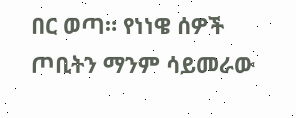በር ወጣ። የነነዌ ሰዎች ጦቢትን ማንም ሳይመራው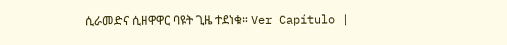ሲራመድና ሲዘዋዋር ባዩት ጊዜ ተደነቁ። Ver Capítulo |